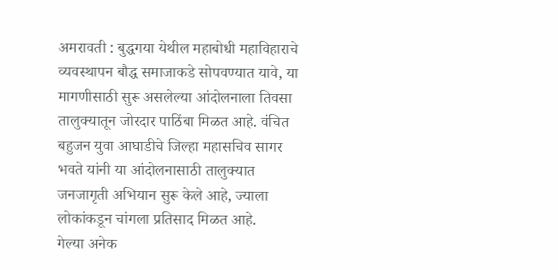अमरावती : बुद्धगया येथील महाबोधी महाविहाराचे व्यवस्थापन बौद्ध समाजाकडे सोपवण्यात यावे, या मागणीसाठी सुरू असलेल्या आंदोलनाला तिवसा तालुक्यातून जोरदार पाठिंबा मिळत आहे. वंचित बहुजन युवा आघाडीचे जिल्हा महासचिव सागर भवते यांनी या आंदोलनासाठी तालुक्यात जनजागृती अभियान सुरू केले आहे, ज्याला लोकांकडून चांगला प्रतिसाद मिळत आहे.
गेल्या अनेक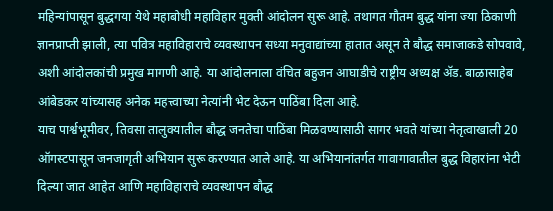महिन्यांपासून बुद्धगया येथे महाबोधी महाविहार मुक्ती आंदोलन सुरू आहे. तथागत गौतम बुद्ध यांना ज्या ठिकाणी ज्ञानप्राप्ती झाली, त्या पवित्र महाविहाराचे व्यवस्थापन सध्या मनुवाद्यांच्या हातात असून ते बौद्ध समाजाकडे सोपवावे, अशी आंदोलकांची प्रमुख मागणी आहे. या आंदोलनाला वंचित बहुजन आघाडीचे राष्ट्रीय अध्यक्ष ॲड. बाळासाहेब आंबेडकर यांच्यासह अनेक महत्त्वाच्या नेत्यांनी भेट देऊन पाठिंबा दिला आहे.
याच पार्श्वभूमीवर, तिवसा तालुक्यातील बौद्ध जनतेचा पाठिंबा मिळवण्यासाठी सागर भवते यांच्या नेतृत्वाखाली 20 ऑगस्टपासून जनजागृती अभियान सुरू करण्यात आले आहे. या अभियानांतर्गत गावागावातील बुद्ध विहारांना भेटी दिल्या जात आहेत आणि महाविहाराचे व्यवस्थापन बौद्ध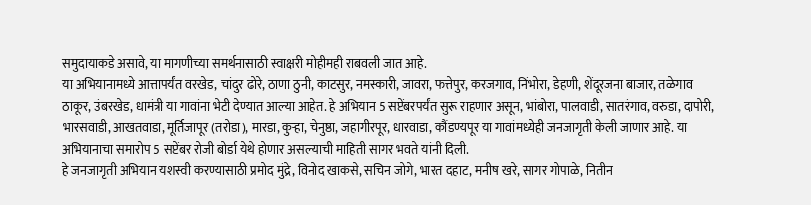समुदायाकडे असावे, या मागणीच्या समर्थनासाठी स्वाक्षरी मोहीमही राबवली जात आहे.
या अभियानामध्ये आत्तापर्यंत वरखेड, चांदुर ढोरे, ठाणा ठुनी, काटसुर, नमस्कारी, जावरा, फत्तेपुर, करजगाव, निंभोरा, डेहणी, शेंदूरजना बाजार, तळेगाव ठाकूर, उंबरखेड, धामंत्री या गावांना भेटी देण्यात आल्या आहेत. हे अभियान 5 सप्टेंबरपर्यंत सुरू राहणार असून, भांबोरा, पालवाडी, सातरंगाव, वरुडा, दापोरी, भारसवाडी, आखतवाडा, मूर्तिजापूर (तरोडा), मारडा, कुऱ्हा, चेनुष्ठा, जहागीरपूर, धारवाडा, कौंडण्यपूर या गावांमध्येही जनजागृती केली जाणार आहे. या अभियानाचा समारोप 5 सप्टेंबर रोजी बोर्डा येथे होणार असल्याची माहिती सागर भवते यांनी दिली.
हे जनजागृती अभियान यशस्वी करण्यासाठी प्रमोद मुंद्रे, विनोद खाकसे, सचिन जोगे, भारत दहाट, मनीष खरे, सागर गोपाळे, नितीन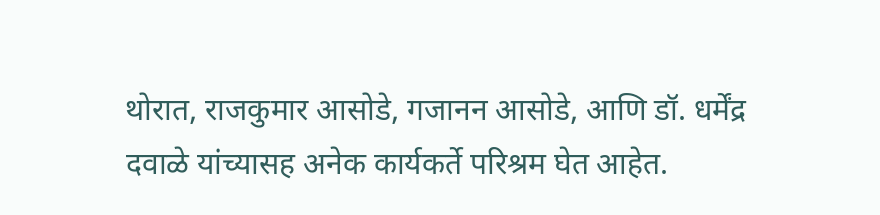थोरात, राजकुमार आसोडे, गजानन आसोडे, आणि डॉ. धर्मेंद्र दवाळे यांच्यासह अनेक कार्यकर्ते परिश्रम घेत आहेत.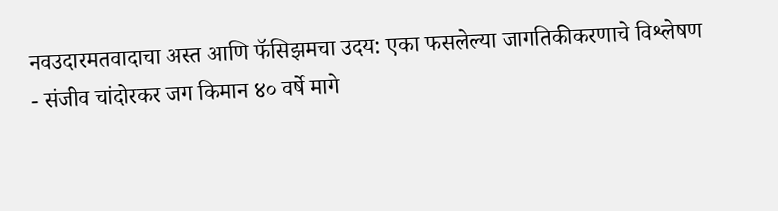नवउदारमतवादाचा अस्त आणि फॅसिझमचा उदय: एका फसलेल्या जागतिकीकरणाचे विश्लेषण
- संजीव चांदोरकर जग किमान ४० वर्षे मागे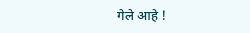गेले आहे !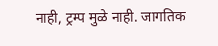नाही, ट्रम्प मुळे नाही. जागतिक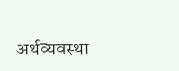अर्थव्यवस्था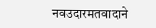नवउदारमतवादाने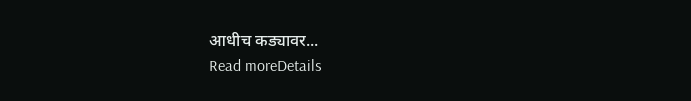आधीच कड्यावर...
Read moreDetails